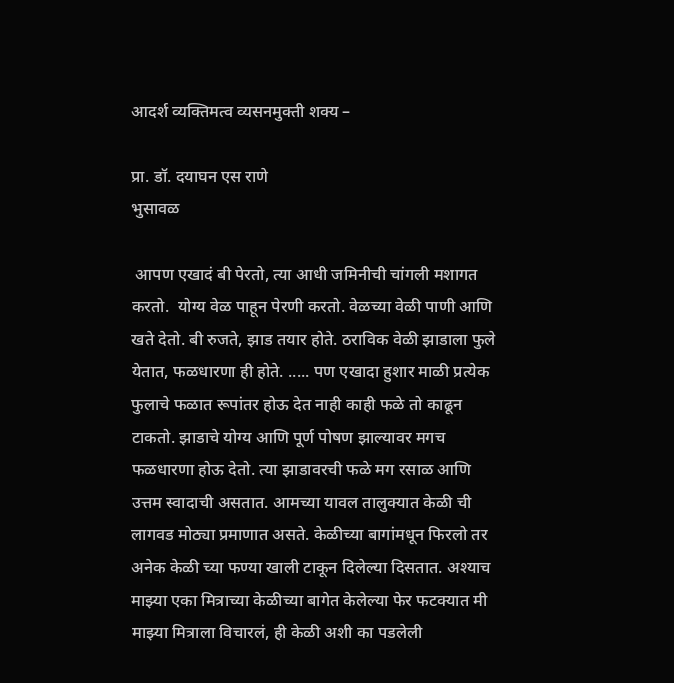आदर्श व्यक्तिमत्व व्यसनमुक्ती शक्य –

प्रा. डॉ. दयाघन एस राणे
भुसावळ

 आपण एखादं बी पेरतो, त्या आधी जमिनीची चांगली मशागत करतो.  योग्य वेळ पाहून पेरणी करतो. वेळच्या वेळी पाणी आणि खते देतो. बी रुजते, झाड तयार होते. ठराविक वेळी झाडाला फुले येतात, फळधारणा ही होते. ..... पण एखादा हुशार माळी प्रत्येक फुलाचे फळात रूपांतर होऊ देत नाही काही फळे तो काढून टाकतो. झाडाचे योग्य आणि पूर्ण पोषण झाल्यावर मगच फळधारणा होऊ देतो. त्या झाडावरची फळे मग रसाळ आणि उत्तम स्वादाची असतात. आमच्या यावल तालुक्यात केळी ची लागवड मोठ्या प्रमाणात असते. केळीच्या बागांमधून फिरलो तर अनेक केळी च्या फण्या खाली टाकून दिलेल्या दिसतात. अश्याच माझ्या एका मित्राच्या केळीच्या बागेत केलेल्या फेर फटक्यात मी माझ्या मित्राला विचारलं, ही केळी अशी का पडलेली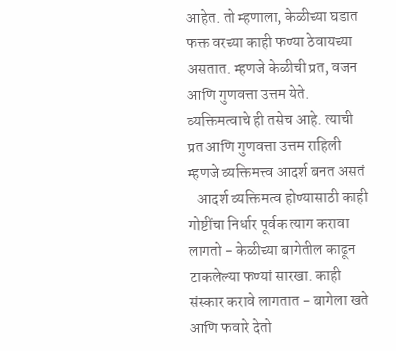आहेत. तो म्हणाला, केळीच्या घडात फक्त वरच्या काही फण्या ठेवायच्या असतात. म्हणजे केळीची प्रत, वजन आणि गुणवत्ता उत्तम येते. व्यक्तिमत्वाचे ही तसेच आहे. त्याची प्रत आणि गुणवत्ता उत्तम राहिली म्हणजे व्यक्तिमत्त्व आदर्श बनत असतं
   आदर्श व्यक्तिमत्व होण्यासाठी काही गोष्टींचा निर्धार पूर्वक त्याग करावा लागतो - केळीच्या बागेतील काढून टाकलेल्या फण्यां सारखा. काही संस्कार करावे लागतात - बागेला खते आणि फवारे देतो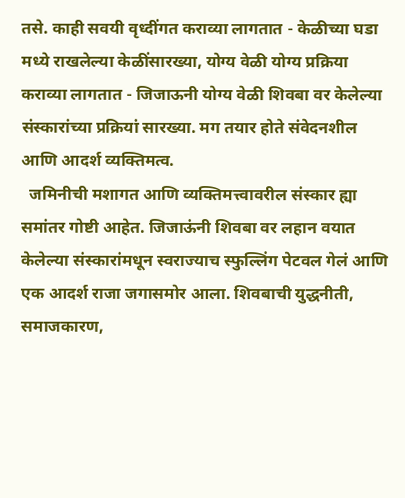तसे. काही सवयी वृध्दींगत कराव्या लागतात - केळीच्या घडा  मध्ये राखलेल्या केळींसारख्या, योग्य वेळी योग्य प्रक्रिया कराव्या लागतात - जिजाऊनी योग्य वेळी शिवबा वर केलेल्या संस्कारांच्या प्रक्रियां सारख्या. मग तयार होते संवेदनशील आणि आदर्श व्यक्तिमत्व.
  जमिनीची मशागत आणि व्यक्तिमत्त्वावरील संस्कार ह्या समांतर गोष्टी आहेत. जिजाऊंनी शिवबा वर लहान वयात केलेल्या संस्कारांमधून स्वराज्याच स्फुल्लिंग पेटवल गेलं आणि एक आदर्श राजा जगासमोर आला. शिवबाची युद्धनीती, समाजकारण,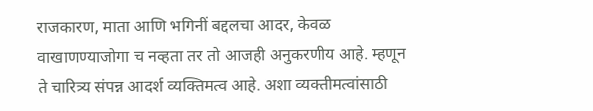राजकारण, माता आणि भगिनीं बद्दलचा आदर, केवळ वाखाणण्याजोगा च नव्हता तर तो आजही अनुकरणीय आहे. म्हणून ते चारित्र्य संपन्न आदर्श व्यक्तिमत्व आहे. अशा व्यक्तीमत्वांसाठी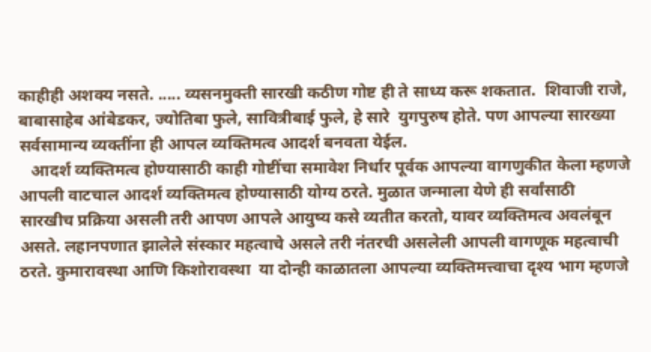काहीही अशक्य नसते. ..... व्यसनमुक्ती सारखी कठीण गोष्ट ही ते साध्य करू शकतात.  शिवाजी राजे, बाबासाहेब आंबेडकर, ज्योतिबा फुले, सावित्रीबाई फुले, हे सारे  युगपुरुष होते. पण आपल्या सारख्या सर्वसामान्य व्यक्तींना ही आपल व्यक्तिमत्व आदर्श बनवता येईल.
   आदर्श व्यक्तिमत्व होण्यासाठी काही गोष्टींचा समावेश निर्धार पूर्वक आपल्या वागणुकीत केला म्हणजे आपली वाटचाल आदर्श व्यक्तिमत्व होण्यासाठी योग्य ठरते. मुळात जन्माला येणे ही सर्वांसाठी सारखीच प्रक्रिया असली तरी आपण आपले आयुष्य कसे व्यतीत करतो, यावर व्यक्तिमत्व अवलंबून असते. लहानपणात झालेले संस्कार महत्वाचे असले तरी नंतरची असलेली आपली वागणूक महत्वाची ठरते. कुमारावस्था आणि किशोरावस्था  या दोन्ही काळातला आपल्या व्यक्तिमत्त्वाचा दृश्य भाग म्हणजे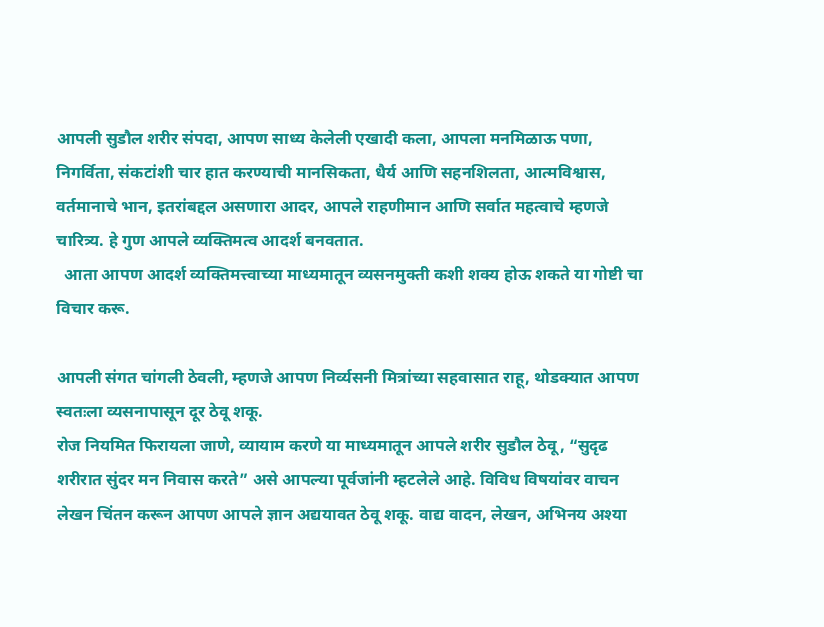आपली सुडौल शरीर संपदा, आपण साध्य केलेली एखादी कला, आपला मनमिळाऊ पणा, निगर्विता, संकटांशी चार हात करण्याची मानसिकता, धैर्य आणि सहनशिलता, आत्मविश्वास, वर्तमानाचे भान, इतरांबद्दल असणारा आदर, आपले राहणीमान आणि सर्वात महत्वाचे म्हणजे चारित्र्य. हे गुण आपले व्यक्तिमत्व आदर्श बनवतात.
  आता आपण आदर्श व्यक्तिमत्त्वाच्या माध्यमातून व्यसनमुक्ती कशी शक्य होऊ शकते या गोष्टी चा विचार करू.

आपली संगत चांगली ठेवली, म्हणजे आपण निर्व्यसनी मित्रांच्या सहवासात राहू, थोडक्यात आपण स्वतःला व्यसनापासून दूर ठेवू शकू.
रोज नियमित फिरायला जाणे, व्यायाम करणे या माध्यमातून आपले शरीर सुडौल ठेवू, “सुदृढ शरीरात सुंदर मन निवास करते” असे आपल्या पूर्वजांनी म्हटलेले आहे. विविध विषयांवर वाचन लेखन चिंतन करून आपण आपले ज्ञान अद्ययावत ठेवू शकू. वाद्य वादन, लेखन, अभिनय अश्या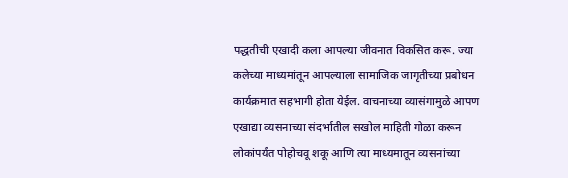पद्धतीची एखादी कला आपल्या जीवनात विकसित करू. ज्या कलेच्या माध्यमांतून आपल्याला सामाजिक जागृतीच्या प्रबोधन कार्यक्रमात सहभागी होता येईल. वाचनाच्या व्यासंगामुळे आपण एखाद्या व्यसनाच्या संदर्भातील सखोल माहिती गोळा करून लोकांपर्यंत पोहोचवू शकू आणि त्या माध्यमातून व्यसनांच्या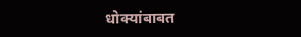धोक्यांबाबत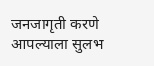जनजागृती करणे आपल्याला सुलभ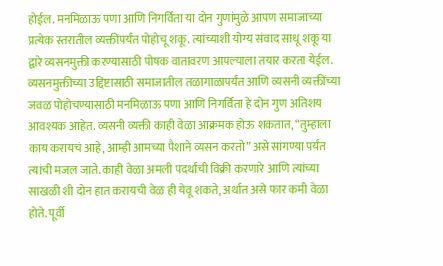होईल. मनमिळाऊ पणा आणि निगर्विता या दोन गुणांमुळे आपण समाजाच्या प्रत्येक स्तरातील व्यक्तींपर्यंत पोहोचू शकू. त्यांच्याशी योग्य संवाद साधू शकू या द्वारे व्यसनमुक्ती करण्यासाठी पोषक वातावरण आपल्याला तयार करता येईल.
व्यसनमुक्तीच्या उद्दिष्टासाठी समाजातील तळागाळापर्यंत आणि व्यसनी व्यक्तींच्या जवळ पोहोचण्यासाठी मनमिळाऊ पणा आणि निगर्विता हे दोन गुण अतिशय आवश्यक आहेत. व्यसनी व्यक्ती काही वेळा आक्रमक होऊ शकतात, “तुम्हाला काय करायचं आहे, आम्ही आमच्या पैशाने व्यसन करतो” असे सांगण्या पर्यंत त्यांची मजल जाते. काही वेळा अमली पदर्थांची विक्री करणारे आणि त्यांच्या साखळी शी दोन हात करायची वेळ ही येवू शकते, अर्थात असे फार कमी वेळा होते. पूर्वी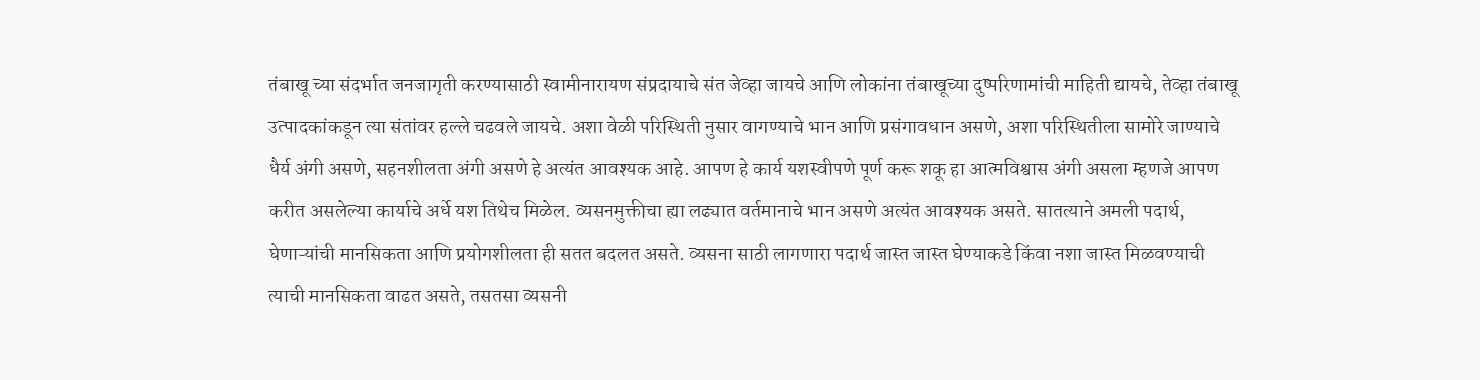तंबाखू च्या संदर्भात जनजागृती करण्यासाठी स्वामीनारायण संप्रदायाचे संत जेव्हा जायचे आणि लोकांना तंबाखूच्या दुष्परिणामांची माहिती द्यायचे, तेव्हा तंबाखू उत्पादकांकडून त्या संतांवर हल्ले चढवले जायचे. अशा वेळी परिस्थिती नुसार वागण्याचे भान आणि प्रसंगावधान असणे, अशा परिस्थितीला सामोरे जाण्याचे धैर्य अंगी असणे, सहनशीलता अंगी असणे हे अत्यंत आवश्यक आहे. आपण हे कार्य यशस्वीपणे पूर्ण करू शकू हा आत्मविश्वास अंगी असला म्हणजे आपण करीत असलेल्या कार्याचे अर्धे यश तिथेच मिळेल. व्यसनमुक्तीचा ह्या लढ्यात वर्तमानाचे भान असणे अत्यंत आवश्यक असते. सातत्याने अमली पदार्थ, घेणाऱ्यांची मानसिकता आणि प्रयोगशीलता ही सतत बदलत असते. व्यसना साठी लागणारा पदार्थ जास्त जास्त घेण्याकडे किंवा नशा जास्त मिळवण्याची त्याची मानसिकता वाढत असते, तसतसा व्यसनी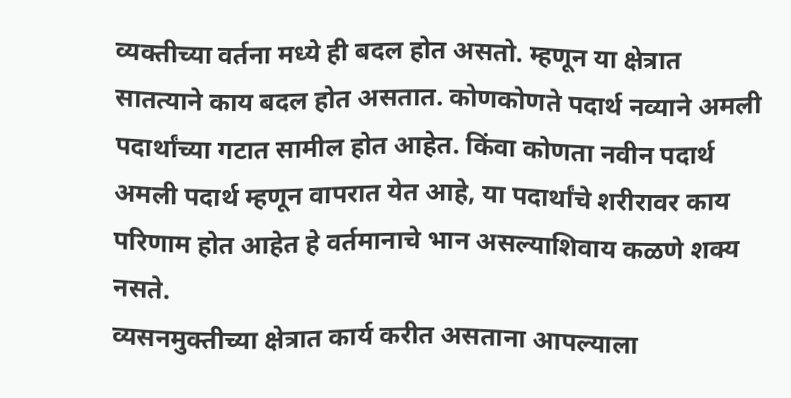व्यक्तीच्या वर्तना मध्ये ही बदल होत असतो. म्हणून या क्षेत्रात सातत्याने काय बदल होत असतात. कोणकोणते पदार्थ नव्याने अमली पदार्थांच्या गटात सामील होत आहेत. किंवा कोणता नवीन पदार्थ अमली पदार्थ म्हणून वापरात येत आहे, या पदार्थांचे शरीरावर काय परिणाम होत आहेत हे वर्तमानाचे भान असल्याशिवाय कळणे शक्य नसते.
व्यसनमुक्तीच्या क्षेत्रात कार्य करीत असताना आपल्याला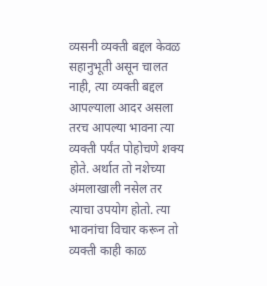व्यसनी व्यक्ती बद्दल केवळ सहानुभूती असून चालत नाही, त्या व्यक्ती बद्दल आपल्याला आदर असला तरच आपल्या भावना त्या व्यक्ती पर्यंत पोहोचणे शक्य होते. अर्थात तो नशेच्या अंमलाखाली नसेल तर त्याचा उपयोग होतो. त्या भावनांचा विचार करून तो व्यक्ती काही काळ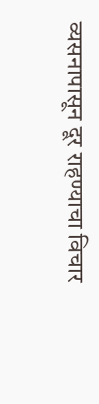व्यसनापासून दूर राहण्याचा विचार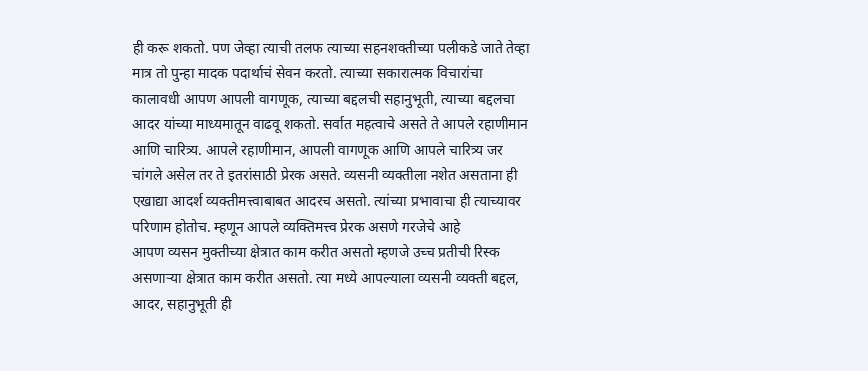ही करू शकतो. पण जेव्हा त्याची तलफ त्याच्या सहनशक्तीच्या पलीकडे जाते तेव्हा मात्र तो पुन्हा मादक पदार्थाचं सेवन करतो. त्याच्या सकारात्मक विचारांचा कालावधी आपण आपली वागणूक, त्याच्या बद्दलची सहानुभूती, त्याच्या बद्दलचा आदर यांच्या माध्यमातून वाढवू शकतो. सर्वात महत्वाचे असते ते आपले रहाणीमान आणि चारित्र्य. आपले रहाणीमान, आपली वागणूक आणि आपले चारित्र्य जर चांगले असेल तर ते इतरांसाठी प्रेरक असते. व्यसनी व्यक्तीला नशेत असताना ही एखाद्या आदर्श व्यक्तीमत्त्वाबाबत आदरच असतो. त्यांच्या प्रभावाचा ही त्याच्यावर परिणाम होतोच. म्हणून आपले व्यक्तिमत्त्व प्रेरक असणे गरजेचे आहे
आपण व्यसन मुक्तीच्या क्षेत्रात काम करीत असतो म्हणजे उच्च प्रतीची रिस्क असणाऱ्या क्षेत्रात काम करीत असतो. त्या मध्ये आपल्याला व्यसनी व्यक्ती बद्दल, आदर, सहानुभूती ही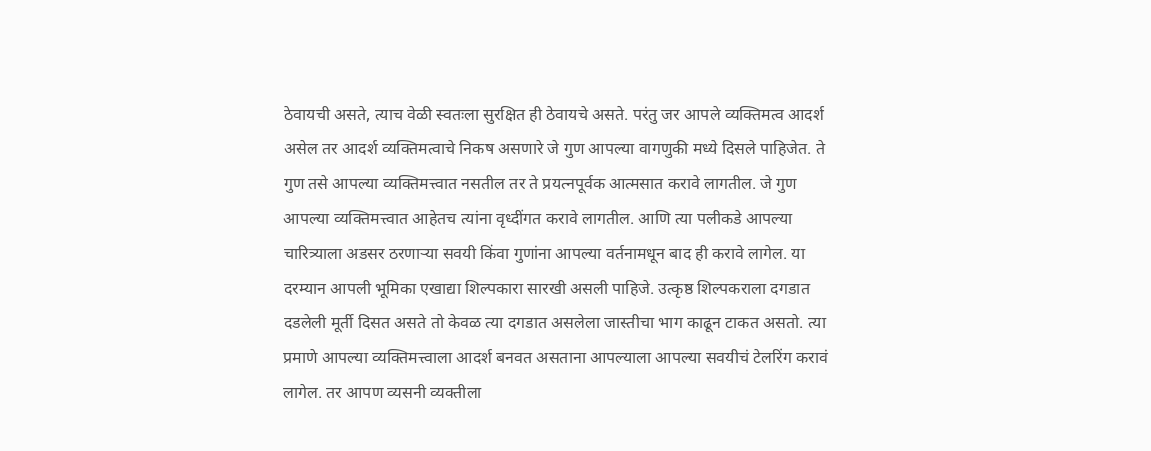ठेवायची असते, त्याच वेळी स्वतःला सुरक्षित ही ठेवायचे असते. परंतु जर आपले व्यक्तिमत्व आदर्श असेल तर आदर्श व्यक्तिमत्वाचे निकष असणारे जे गुण आपल्या वागणुकी मध्ये दिसले पाहिजेत. ते गुण तसे आपल्या व्यक्तिमत्त्वात नसतील तर ते प्रयत्नपूर्वक आत्मसात करावे लागतील. जे गुण आपल्या व्यक्तिमत्त्वात आहेतच त्यांना वृध्दींगत करावे लागतील. आणि त्या पलीकडे आपल्या चारित्र्याला अडसर ठरणाऱ्या सवयी किंवा गुणांना आपल्या वर्तनामधून बाद ही करावे लागेल. या दरम्यान आपली भूमिका एखाद्या शिल्पकारा सारखी असली पाहिजे. उत्कृष्ठ शिल्पकराला दगडात दडलेली मूर्ती दिसत असते तो केवळ त्या दगडात असलेला जास्तीचा भाग काढून टाकत असतो. त्या प्रमाणे आपल्या व्यक्तिमत्त्वाला आदर्श बनवत असताना आपल्याला आपल्या सवयीचं टेलरिंग करावं लागेल. तर आपण व्यसनी व्यक्तीला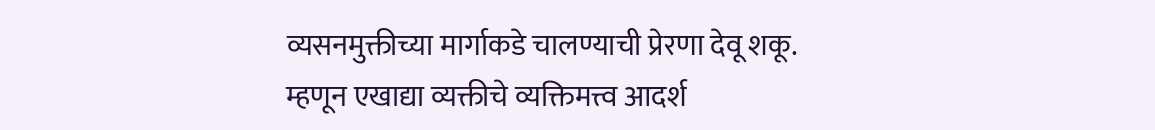व्यसनमुक्तीच्या मार्गाकडे चालण्याची प्रेरणा देवू शकू.
म्हणून एखाद्या व्यक्तीचे व्यक्तिमत्त्व आदर्श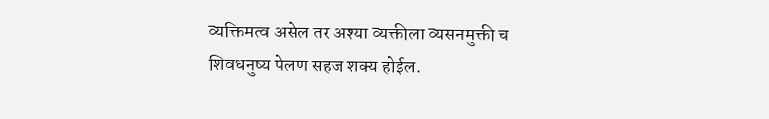व्यक्तिमत्व असेल तर अश्या व्यक्तीला व्यसनमुक्ती च शिवधनुष्य पेलण सहज शक्य होईल.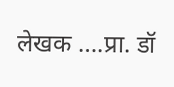लेखक ….प्रा. डॉ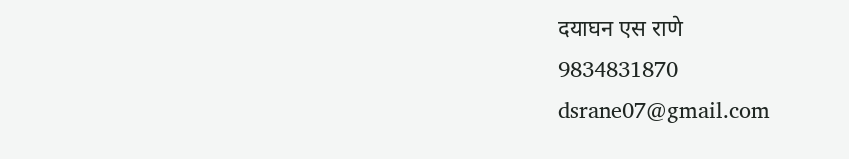दयाघन एस राणे
9834831870
dsrane07@gmail.com